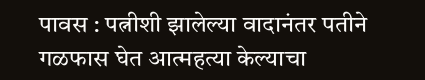पावस : पत्नीशी झालेल्या वादानंतर पतीने गळफास घेत आत्महत्या केल्याचा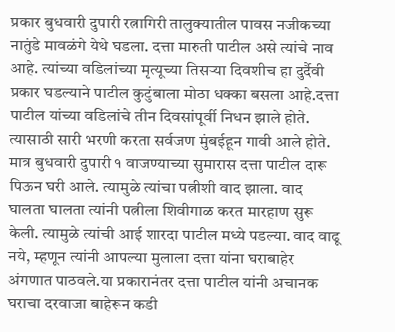प्रकार बुधवारी दुपारी रत्नागिरी तालुक्यातील पावस नजीकच्या नातुंडे मावळंगे येथे घडला. दत्ता मारुती पाटील असे त्यांचे नाव आहे. त्यांच्या वडिलांच्या मृत्यूच्या तिसऱ्या दिवशीच हा दुर्दैवी प्रकार घडल्याने पाटील कुटुंबाला मोठा धक्का बसला आहे.दत्ता पाटील यांच्या वडिलांचे तीन दिवसांपूर्वी निधन झाले होते. त्यासाठी सारी भरणी करता सर्वजण मुंबईहून गावी आले होते. मात्र बुधवारी दुपारी १ वाजण्याच्या सुमारास दत्ता पाटील दारू पिऊन घरी आले. त्यामुळे त्यांचा पत्नीशी वाद झाला. वाद घालता घालता त्यांनी पत्नीला शिवीगाळ करत मारहाण सुरू केली. त्यामुळे त्यांची आई शारदा पाटील मध्ये पडल्या. वाद वाढू नये, म्हणून त्यांनी आपल्या मुलाला दत्ता यांना घराबाहेर अंगणात पाठवले.या प्रकारानंतर दत्ता पाटील यांनी अचानक घराचा दरवाजा बाहेरून कडी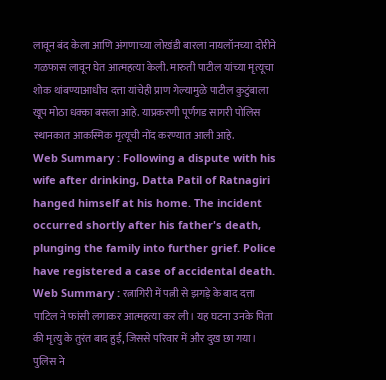लावून बंद केला आणि अंगणाच्या लोखंडी बारला नायलॉनच्या दोरीने गळफास लावून घेत आत्महत्या केली. मारुती पाटील यांच्या मृत्यूचा शोक थांबण्याआधीच दत्ता यांचेही प्राण गेल्यामुळे पाटील कुटुंबाला खूप मोठा धक्का बसला आहे. याप्रकरणी पूर्णगड सागरी पोलिस स्थानकात आकस्मिक मृत्यूची नोंद करण्यात आली आहे.
Web Summary : Following a dispute with his wife after drinking, Datta Patil of Ratnagiri hanged himself at his home. The incident occurred shortly after his father's death, plunging the family into further grief. Police have registered a case of accidental death.
Web Summary : रत्नागिरी में पत्नी से झगड़े के बाद दत्ता पाटिल ने फांसी लगाकर आत्महत्या कर ली। यह घटना उनके पिता की मृत्यु के तुरंत बाद हुई, जिससे परिवार में और दुख छा गया। पुलिस ने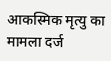आकस्मिक मृत्यु का मामला दर्ज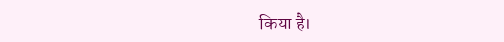किया है।